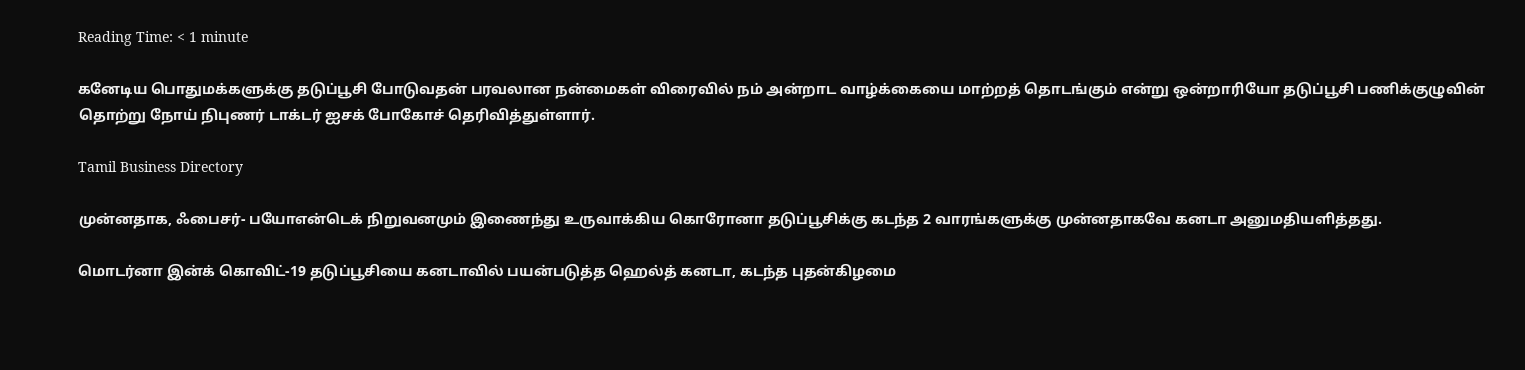Reading Time: < 1 minute

கனேடிய பொதுமக்களுக்கு தடுப்பூசி போடுவதன் பரவலான நன்மைகள் விரைவில் நம் அன்றாட வாழ்க்கையை மாற்றத் தொடங்கும் என்று ஒன்றாரியோ தடுப்பூசி பணிக்குழுவின் தொற்று நோய் நிபுணர் டாக்டர் ஐசக் போகோச் தெரிவித்துள்ளார்.

Tamil Business Directory

முன்னதாக, ஃபைசர்- பயோஎன்டெக் நிறுவனமும் இணைந்து உருவாக்கிய கொரோனா தடுப்பூசிக்கு கடந்த 2 வாரங்களுக்கு முன்னதாகவே கனடா அனுமதியளித்தது.

மொடர்னா இன்க் கொவிட்-19 தடுப்பூசியை கனடாவில் பயன்படுத்த ஹெல்த் கனடா, கடந்த புதன்கிழமை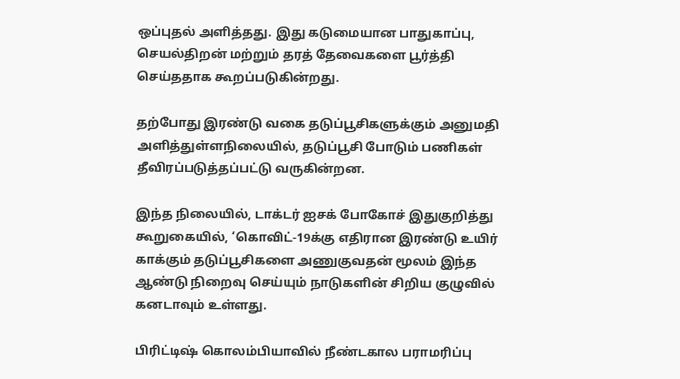ஒப்புதல் அளித்தது. இது கடுமையான பாதுகாப்பு, செயல்திறன் மற்றும் தரத் தேவைகளை பூர்த்தி செய்ததாக கூறப்படுகின்றது.

தற்போது இரண்டு வகை தடுப்பூசிகளுக்கும் அனுமதி அளித்துள்ளநிலையில், தடுப்பூசி போடும் பணிகள் தீவிரப்படுத்தப்பட்டு வருகின்றன.

இந்த நிலையில், டாக்டர் ஐசக் போகோச் இதுகுறித்து கூறுகையில், ‘கொவிட்-19க்கு எதிரான இரண்டு உயிர் காக்கும் தடுப்பூசிகளை அணுகுவதன் மூலம் இந்த ஆண்டு நிறைவு செய்யும் நாடுகளின் சிறிய குழுவில் கனடாவும் உள்ளது.

பிரிட்டிஷ் கொலம்பியாவில் நீண்டகால பராமரிப்பு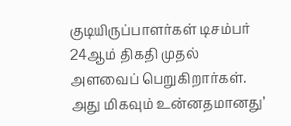குடியிருப்பாளர்கள் டிசம்பர் 24ஆம் திகதி முதல் அளவைப் பெறுகிறார்கள். அது மிகவும் உன்னதமானது’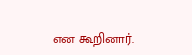என கூறினார்.